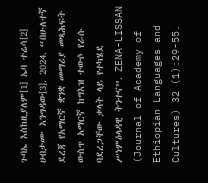ጉባኤ እስከዚያለም[1] ኤባ ተሬሳ[2] ሀብታሙ እንግዳው[3]. 2024. “በሁለተኛ ደረጃ የአማርኛ ቋንቋ መማሪያ መጻሕፍት ውስጥ አማርኛ ከግእዝ ተውሶ የራሱ ባደረጋቸው ቃላት ላይ የተካሄደ ሥነምዕላዳዊ ትንተና”. ZENA-LISSAN (Journal of Academy of Ethiopian Languages and Cultures) 32 (1):29-55.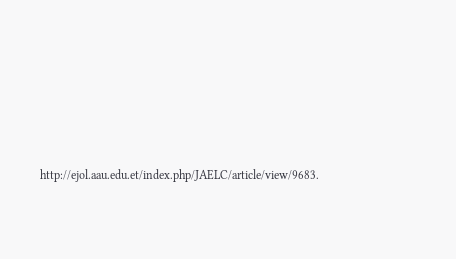http://ejol.aau.edu.et/index.php/JAELC/article/view/9683.